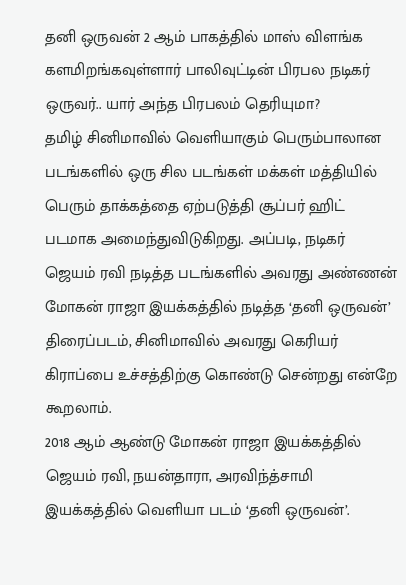தனி ஒருவன் 2 ஆம் பாகத்தில் மாஸ் விளங்க களமிறங்கவுள்ளார் பாலிவுட்டின் பிரபல நடிகர் ஒருவர்.. யார் அந்த பிரபலம் தெரியுமா?
தமிழ் சினிமாவில் வெளியாகும் பெரும்பாலான படங்களில் ஒரு சில படங்கள் மக்கள் மத்தியில் பெரும் தாக்கத்தை ஏற்படுத்தி சூப்பர் ஹிட் படமாக அமைந்துவிடுகிறது. அப்படி, நடிகர் ஜெயம் ரவி நடித்த படங்களில் அவரது அண்ணன் மோகன் ராஜா இயக்கத்தில் நடித்த ‘தனி ஒருவன்’ திரைப்படம், சினிமாவில் அவரது கெரியர் கிராப்பை உச்சத்திற்கு கொண்டு சென்றது என்றே கூறலாம்.
2018 ஆம் ஆண்டு மோகன் ராஜா இயக்கத்தில் ஜெயம் ரவி, நயன்தாரா, அரவிந்த்சாமி இயக்கத்தில் வெளியா படம் ‘தனி ஒருவன்’.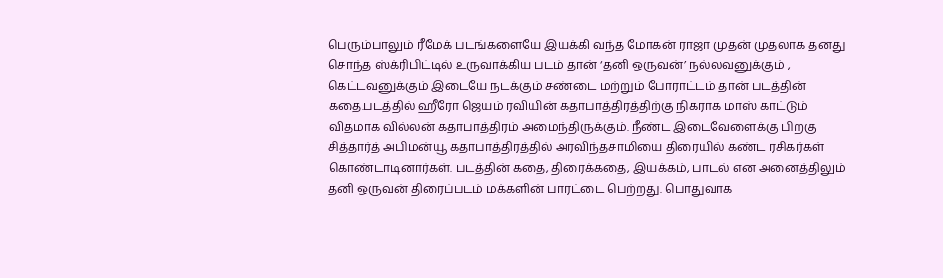பெரும்பாலும் ரீமேக் படங்களையே இயக்கி வந்த மோகன் ராஜா முதன் முதலாக தனது சொந்த ஸ்க்ரிபிட்டில் உருவாக்கிய படம் தான் ‘தனி ஒருவன்’ நல்லவனுக்கும் , கெட்டவனுக்கும் இடையே நடக்கும் சண்டை மற்றும் போராட்டம் தான் படத்தின் கதை.படத்தில் ஹீரோ ஜெயம் ரவியின் கதாபாத்திரத்திற்கு நிகராக மாஸ் காட்டும் விதமாக வில்லன் கதாபாத்திரம் அமைந்திருக்கும். நீண்ட இடைவேளைக்கு பிறகு சித்தார்த் அபிமன்யூ கதாபாத்திரத்தில் அரவிந்தசாமியை திரையில் கண்ட ரசிகர்கள் கொண்டாடினார்கள். படத்தின் கதை, திரைக்கதை, இயக்கம், பாடல் என அனைத்திலும் தனி ஒருவன் திரைப்படம் மக்களின் பாரட்டை பெற்றது. பொதுவாக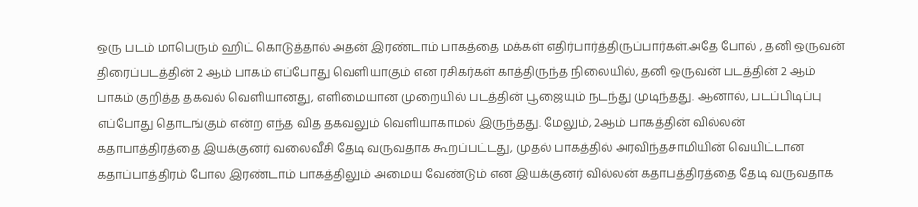ஒரு படம் மாபெரும் ஹிட் கொடுத்தால் அதன் இரண்டாம் பாகத்தை மக்கள் எதிர்பார்த்திருப்பார்கள்.அதே போல் , தனி ஒருவன் திரைப்படத்தின் 2 ஆம் பாகம் எப்போது வெளியாகும் என ரசிகர்கள் காத்திருந்த நிலையில், தனி ஒருவன் படத்தின் 2 ஆம் பாகம் குறித்த தகவல் வெளியானது, எளிமையான முறையில் படத்தின் பூஜையும் நடந்து முடிந்தது. ஆனால், படப்பிடிப்பு எப்போது தொடங்கும் என்ற எந்த வித தகவலும் வெளியாகாமல் இருந்தது. மேலும், 2ஆம் பாகத்தின் வில்லன் கதாபாத்திரத்தை இயக்குனர் வலைவீசி தேடி வருவதாக கூறப்பட்டது, முதல் பாகத்தில் அரவிந்தசாமியின் வெயிட்டான கதாப்பாத்திரம் போல இரண்டாம் பாகத்திலும் அமைய வேண்டும் என இயக்குனர் வில்லன் கதாபத்திரத்தை தேடி வருவதாக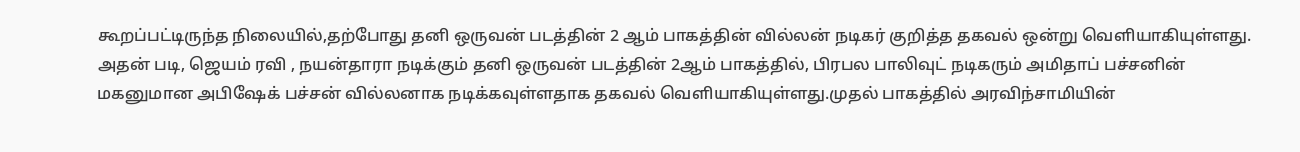கூறப்பட்டிருந்த நிலையில்,தற்போது தனி ஒருவன் படத்தின் 2 ஆம் பாகத்தின் வில்லன் நடிகர் குறித்த தகவல் ஒன்று வெளியாகியுள்ளது. அதன் படி, ஜெயம் ரவி , நயன்தாரா நடிக்கும் தனி ஒருவன் படத்தின் 2ஆம் பாகத்தில், பிரபல பாலிவுட் நடிகரும் அமிதாப் பச்சனின் மகனுமான அபிஷேக் பச்சன் வில்லனாக நடிக்கவுள்ளதாக தகவல் வெளியாகியுள்ளது.முதல் பாகத்தில் அரவிந்சாமியின்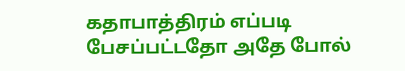கதாபாத்திரம் எப்படி பேசப்பட்டதோ அதே போல்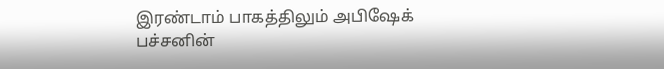இரண்டாம் பாகத்திலும் அபிஷேக் பச்சனின்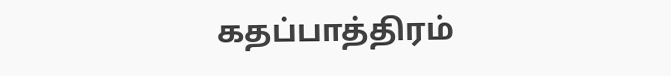கதப்பாத்திரம்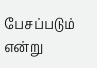பேசப்படும் என்று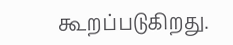கூறப்படுகிறது.